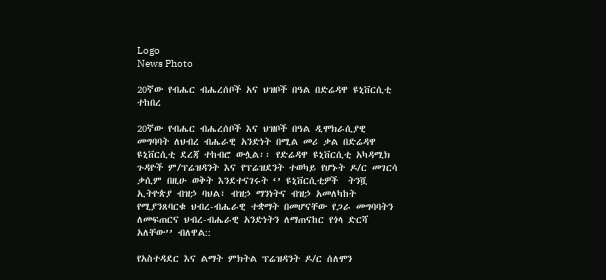Logo
News Photo

20ኛው የብሔር ብሔረሰቦች አና ህዝቦች በዓል በድሬዳዋ ዩኒቨርሲቲ ተከበረ

20ኛው የብሔር ብሔረሰቦች እና ህዝቦች በዓል ዲሞክራሲያዊ መግባባት ለህብረ ብሔራዊ አንድነት በሚል መሪ ቃል በድሬዳዋ ዩኒቨርሲቲ ደረጃ ተከብሮ ውሏል፡፡ የድሬዳዋ ዩኒቨርሲቲ አካዳሚክ ጉዳዮች ም/ፕሬዝዳንት እና የፕሬዝደንት ተወካይ የሆኑት ዶ/ር መገርሳ ቃሲም በዚሁ ወቅት እንደተናገሩት ‘’ ዩኒቨርሲቲዎች  ትንሿ ኢትዮጵያ ብዝኃ ባህል፣ ብዝኃ ማንነትና ብዝኃ አመለካከት የሚያንጸባርቁ ህብረ-ብሔራዊ ተቋማት በመሆናቸው የጋራ መግባባትን ለመፍጠርና ህብረ-ብሔራዊ አንድነትን ለማጠናከር የጎላ ድርሻ አለቸው’’ ብለዋል::

የአስተዳደር እና ልማት ምክትል ፕሬዝዳንት ዶ/ር ሰለሞን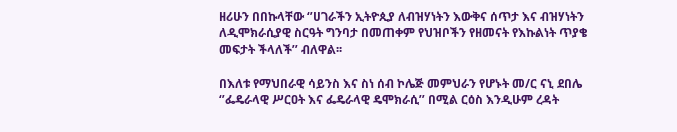ዘሪሁን በበኩላቸው ‘’ሀገራችን ኢትዮጲያ ለብዝሃነትን እውቅና ሰጥታ እና ብዝሃነትን ለዲሞክራሲያዊ ስርዓት ግንባታ በመጠቀም የህዝቦችን የዘመናት የእኩልነት ጥያቄ መፍታት ችላለች’’ ብለዋል፡፡

በእለቱ የማህበራዊ ሳይንስ እና ስነ ሰብ ኮሌጅ መምህራን የሆኑት መ/ር ናኒ ደበሌ ‘’ፌዴራላዊ ሥርዐት እና ፌዴራላዊ ዴሞክራሲ’’ በሚል ርዕስ እንዲሁም ረዳት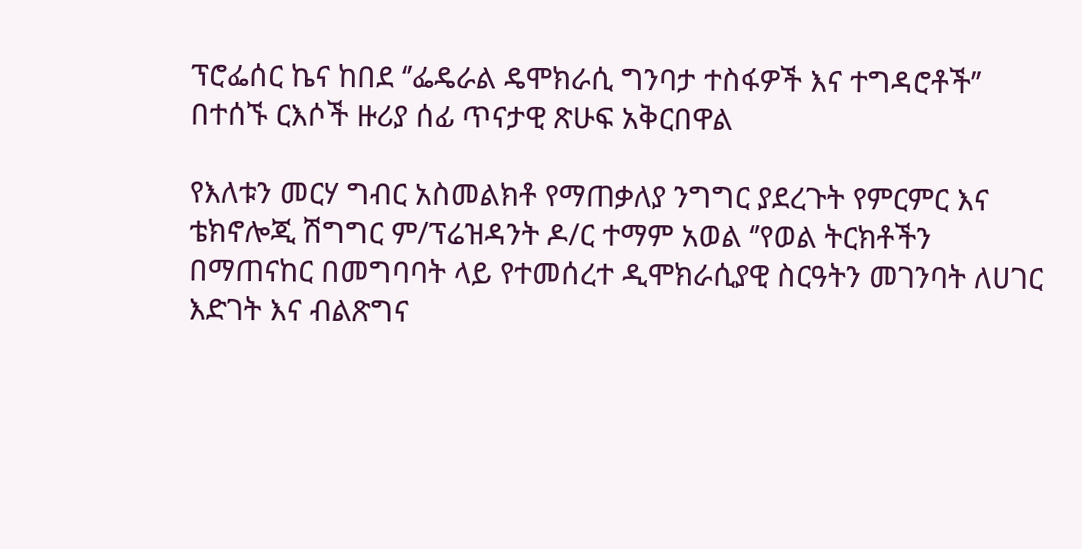ፕሮፌሰር ኬና ከበደ ‘’ፌዴራል ዴሞክራሲ ግንባታ ተስፋዎች እና ተግዳሮቶች’’ በተሰኙ ርእሶች ዙሪያ ሰፊ ጥናታዊ ጽሁፍ አቅርበዋል

የእለቱን መርሃ ግብር አስመልክቶ የማጠቃለያ ንግግር ያደረጉት የምርምር እና ቴክኖሎጂ ሽግግር ም/ፕሬዝዳንት ዶ/ር ተማም አወል ‘’የወል ትርክቶችን በማጠናከር በመግባባት ላይ የተመሰረተ ዲሞክራሲያዊ ስርዓትን መገንባት ለሀገር እድገት እና ብልጽግና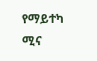የማይተካ ሚና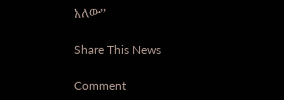አለው’’

Share This News

Comment